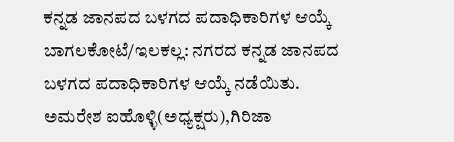ಕನ್ನಡ ಜಾನಪದ ಬಳಗದ ಪದಾಧಿಕಾರಿಗಳ ಆಯ್ಕೆ
ಬಾಗಲಕೋಟೆ/ಇಲಕಲ್ಲ: ನಗರದ ಕನ್ನಡ ಜಾನಪದ ಬಳಗದ ಪದಾಧಿಕಾರಿಗಳ ಆಯ್ಕೆ ನಡೆಯಿತು. ಅಮರೇಶ ಐಹೊಳ್ಳಿ(ಅಧ್ಯಕ್ಷರು),ಗಿರಿಜಾ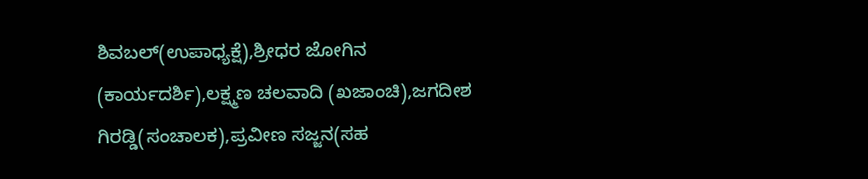ಶಿವಬಲ್(ಉಪಾಧ್ಯಕ್ಷೆ),ಶ್ರೀಧರ ಜೋಗಿನ (ಕಾರ್ಯದರ್ಶಿ),ಲಕ್ಷ್ಮಣ ಚಲವಾದಿ (ಖಜಾಂಚಿ),ಜಗದೀಶ ಗಿರಡ್ಡಿ(ಸಂಚಾಲಕ),ಪ್ರವೀಣ ಸಜ್ಜನ(ಸಹ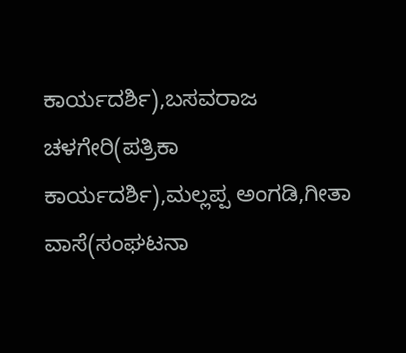ಕಾರ್ಯದರ್ಶಿ),ಬಸವರಾಜ ಚಳಗೇರಿ(ಪತ್ರಿಕಾ ಕಾರ್ಯದರ್ಶಿ),ಮಲ್ಲಪ್ಪ ಅಂಗಡಿ,ಗೀತಾ ವಾಸೆ(ಸಂಘಟನಾ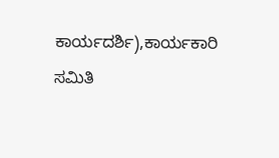ಕಾರ್ಯದರ್ಶಿ),ಕಾರ್ಯಕಾರಿ ಸಮಿತಿ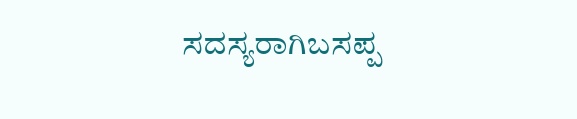ಸದಸ್ಯರಾಗಿಬಸಪ್ಪ